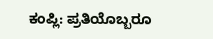ಕಂಪ್ಲಿ: ಪ್ರತಿಯೊಬ್ಬರೂ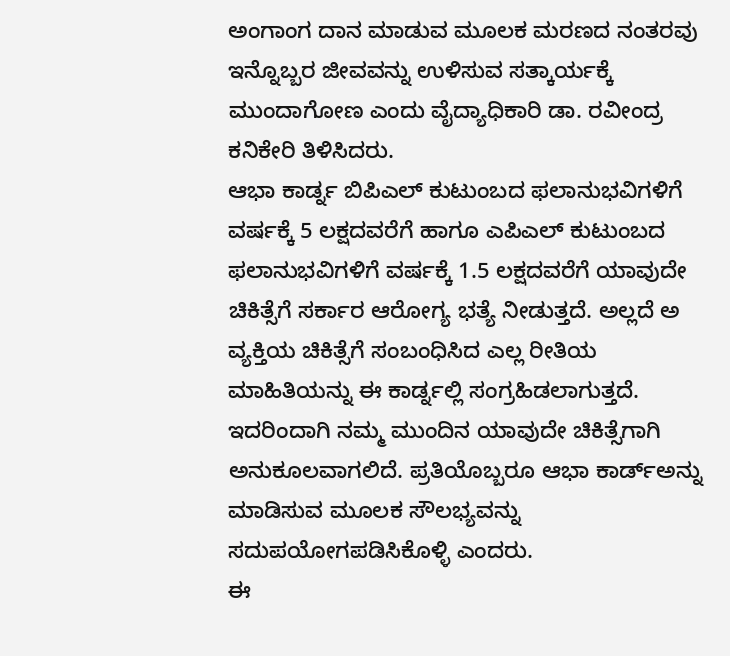ಅಂಗಾಂಗ ದಾನ ಮಾಡುವ ಮೂಲಕ ಮರಣದ ನಂತರವು ಇನ್ನೊಬ್ಬರ ಜೀವವನ್ನು ಉಳಿಸುವ ಸತ್ಕಾರ್ಯಕ್ಕೆ ಮುಂದಾಗೋಣ ಎಂದು ವೈದ್ಯಾಧಿಕಾರಿ ಡಾ. ರವೀಂದ್ರ ಕನಿಕೇರಿ ತಿಳಿಸಿದರು.
ಆಭಾ ಕಾರ್ಡ್ನ ಬಿಪಿಎಲ್ ಕುಟುಂಬದ ಫಲಾನುಭವಿಗಳಿಗೆ ವರ್ಷಕ್ಕೆ 5 ಲಕ್ಷದವರೆಗೆ ಹಾಗೂ ಎಪಿಎಲ್ ಕುಟುಂಬದ ಫಲಾನುಭವಿಗಳಿಗೆ ವರ್ಷಕ್ಕೆ 1.5 ಲಕ್ಷದವರೆಗೆ ಯಾವುದೇ ಚಿಕಿತ್ಸೆಗೆ ಸರ್ಕಾರ ಆರೋಗ್ಯ ಭತ್ಯೆ ನೀಡುತ್ತದೆ. ಅಲ್ಲದೆ ಅ ವ್ಯಕ್ತಿಯ ಚಿಕಿತ್ಸೆಗೆ ಸಂಬಂಧಿಸಿದ ಎಲ್ಲ ರೀತಿಯ ಮಾಹಿತಿಯನ್ನು ಈ ಕಾರ್ಡ್ನಲ್ಲಿ ಸಂಗ್ರಹಿಡಲಾಗುತ್ತದೆ. ಇದರಿಂದಾಗಿ ನಮ್ಮ ಮುಂದಿನ ಯಾವುದೇ ಚಿಕಿತ್ಸೆಗಾಗಿ ಅನುಕೂಲವಾಗಲಿದೆ. ಪ್ರತಿಯೊಬ್ಬರೂ ಆಭಾ ಕಾರ್ಡ್ಅನ್ನು ಮಾಡಿಸುವ ಮೂಲಕ ಸೌಲಭ್ಯವನ್ನು ಸದುಪಯೋಗಪಡಿಸಿಕೊಳ್ಳಿ ಎಂದರು.
ಈ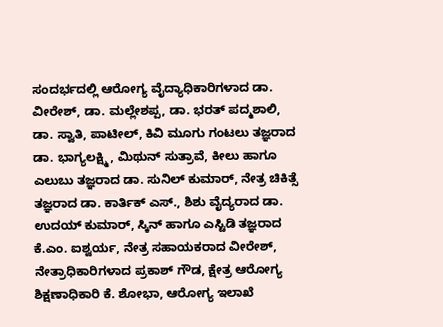ಸಂದರ್ಭದಲ್ಲಿ ಆರೋಗ್ಯ ವೈದ್ಯಾಧಿಕಾರಿಗಳಾದ ಡಾ. ವೀರೇಶ್, ಡಾ. ಮಲ್ಲೇಶಪ್ಪ, ಡಾ. ಭರತ್ ಪದ್ಮಶಾಲಿ, ಡಾ. ಸ್ವಾತಿ, ಪಾಟೀಲ್, ಕಿವಿ ಮೂಗು ಗಂಟಲು ತಜ್ಞರಾದ ಡಾ. ಭಾಗ್ಯಲಕ್ಷ್ಮಿ, ಮಿಥುನ್ ಸುತ್ರಾವೆ, ಕೀಲು ಹಾಗೂ ಎಲುಬು ತಜ್ಞರಾದ ಡಾ. ಸುನಿಲ್ ಕುಮಾರ್, ನೇತ್ರ ಚಿಕಿತ್ಸೆ ತಜ್ಞರಾದ ಡಾ. ಕಾರ್ತಿಕ್ ಎಸ್., ಶಿಶು ವೈದ್ಯರಾದ ಡಾ. ಉದಯ್ ಕುಮಾರ್, ಸ್ಕಿನ್ ಹಾಗೂ ಎಸ್ಟಿಡಿ ತಜ್ಞರಾದ ಕೆ.ಎಂ. ಐಶ್ವರ್ಯ, ನೇತ್ರ ಸಹಾಯಕರಾದ ವೀರೇಶ್, ನೇತ್ರಾಧಿಕಾರಿಗಳಾದ ಪ್ರಕಾಶ್ ಗೌಡ, ಕ್ಷೇತ್ರ ಆರೋಗ್ಯ ಶಿಕ್ಷಣಾಧಿಕಾರಿ ಕೆ. ಶೋಭಾ, ಆರೋಗ್ಯ ಇಲಾಖೆ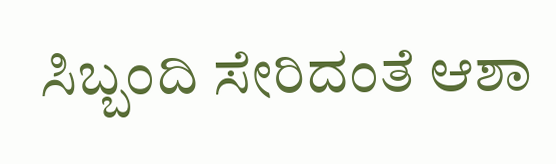ಸಿಬ್ಬಂದಿ ಸೇರಿದಂತೆ ಆಶಾ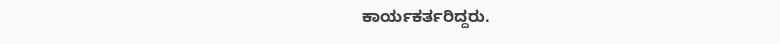ಕಾರ್ಯಕರ್ತರಿದ್ದರು.